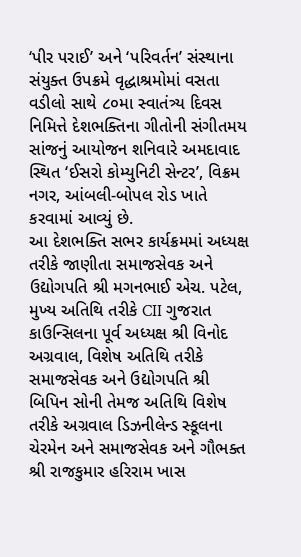‘પીર પરાઈ’ અને ‘પરિવર્તન’ સંસ્થાના સંયુક્ત ઉપક્રમે વૃદ્ધાશ્રમોમાં વસતા વડીલો સાથે ૮૦મા સ્વાતંત્ર્ય દિવસ નિમિત્તે દેશભક્તિના ગીતોની સંગીતમય સાંજનું આયોજન શનિવારે અમદાવાદ સ્થિત ‘ઈસરો કોમ્યુનિટી સેન્ટર’, વિક્રમ નગર, આંબલી-બોપલ રોડ ખાતે કરવામાં આવ્યું છે.
આ દેશભક્તિ સભર કાર્યક્રમમાં અધ્યક્ષ તરીકે જાણીતા સમાજસેવક અને ઉદ્યોગપતિ શ્રી મગનભાઈ એચ. પટેલ, મુખ્ય અતિથિ તરીકે CII ગુજરાત કાઉન્સિલના પૂર્વ અધ્યક્ષ શ્રી વિનોદ અગ્રવાલ, વિશેષ અતિથિ તરીકે સમાજસેવક અને ઉદ્યોગપતિ શ્રી બિપિન સોની તેમજ અતિથિ વિશેષ તરીકે અગ્રવાલ ડિઝનીલેન્ડ સ્કૂલના ચેરમેન અને સમાજસેવક અને ગૌભક્ત શ્રી રાજકુમાર હરિરામ ખાસ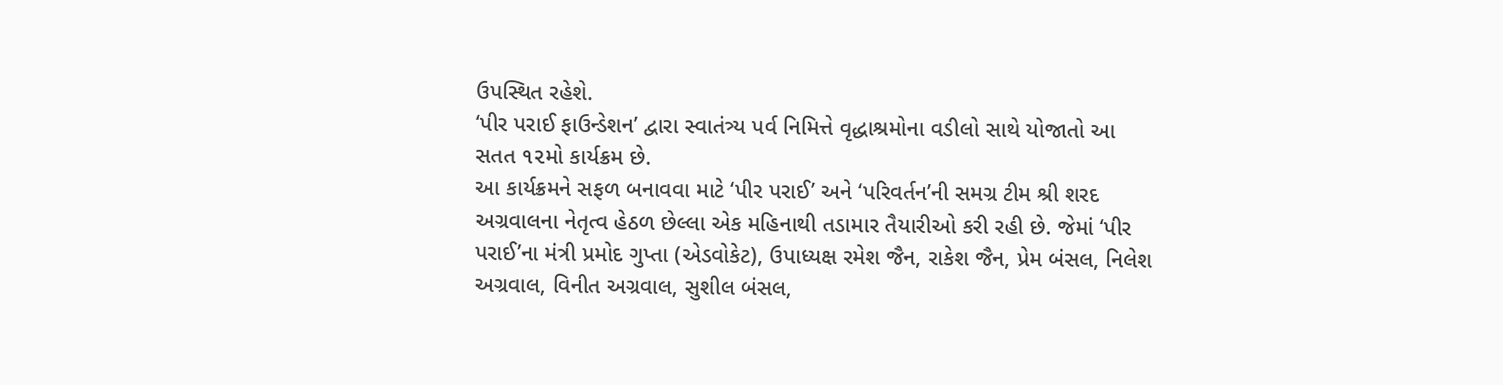ઉપસ્થિત રહેશે.
‘પીર પરાઈ ફાઉન્ડેશન’ દ્વારા સ્વાતંત્ર્ય પર્વ નિમિત્તે વૃદ્ધાશ્રમોના વડીલો સાથે યોજાતો આ સતત ૧૨મો કાર્યક્રમ છે.
આ કાર્યક્રમને સફળ બનાવવા માટે ‘પીર પરાઈ’ અને ‘પરિવર્તન’ની સમગ્ર ટીમ શ્રી શરદ અગ્રવાલના નેતૃત્વ હેઠળ છેલ્લા એક મહિનાથી તડામાર તૈયારીઓ કરી રહી છે. જેમાં ‘પીર પરાઈ’ના મંત્રી પ્રમોદ ગુપ્તા (એડવોકેટ), ઉપાધ્યક્ષ રમેશ જૈન, રાકેશ જૈન, પ્રેમ બંસલ, નિલેશ અગ્રવાલ, વિનીત અગ્રવાલ, સુશીલ બંસલ,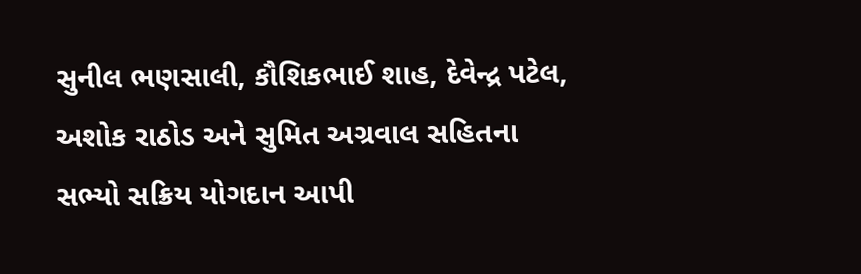સુનીલ ભણસાલી, કૌશિકભાઈ શાહ, દેવેન્દ્ર પટેલ, અશોક રાઠોડ અને સુમિત અગ્રવાલ સહિતના સભ્યો સક્રિય યોગદાન આપી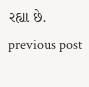રહ્યા છે.
previous post